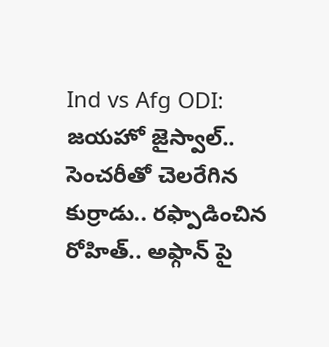Ind vs Afg ODI: జయహో జైస్వాల్.. సెంచరీతో చెలరేగిన కుర్రాడు.. రఫ్పాడించిన రోహిత్.. అఫ్గాన్ పై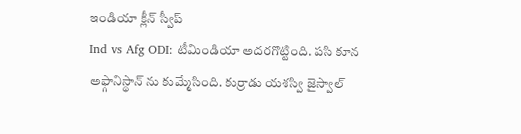ఇండియా క్లీన్ స్వీప్
Ind vs Afg ODI: టీమిండియా అదరగొట్టింది. పసి కూన అఫ్గానిస్థాన్ ను కుమ్మేసింది. కుర్రాడు యశస్వి జైస్వాల్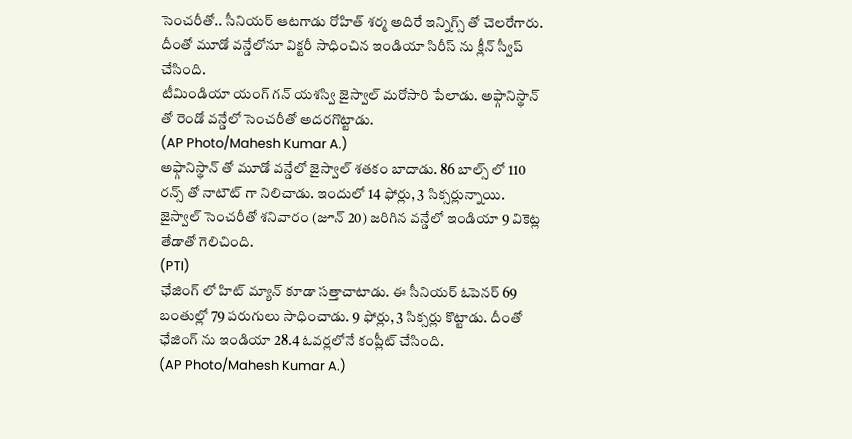సెంచరీతో.. సీనియర్ ఆటగాడు రోహిత్ శర్మ అదిరే ఇన్నిగ్స్ తో చెలరేగారు. దీంతో మూడో వన్డేలోనూ విక్టరీ సాధించిన ఇండియా సిరీస్ ను క్లీన్ స్వీప్ చేసింది.
టీమిండియా యంగ్ గన్ యశస్వి జైస్వాల్ మరోసారి పేలాడు. అఫ్గానిస్థాన్ తో రెండో వన్డేలో సెంచరీతో అదరగొట్టాడు.
(AP Photo/Mahesh Kumar A.)
అఫ్గానిస్థాన్ తో మూడో వన్డేలో జైస్వాల్ శతకం బాదాడు. 86 బాల్స్ లో 110 రన్స్ తో నాటౌట్ గా నిలిచాడు. ఇందులో 14 ఫోర్లు, 3 సిక్సర్లున్నాయి. జైస్వాల్ సెంచరీతో శనివారం (జూన్ 20) జరిగిన వన్డేలో ఇండియా 9 వికెట్ల తేడాతో గెలిచింది.
(PTI)
ఛేజింగ్ లో హిట్ మ్యాన్ కూడా సత్తాచాటాడు. ఈ సీనియర్ ఓపెనర్ 69 బంతుల్లో 79 పరుగులు సాధించాడు. 9 ఫోర్లు, 3 సిక్సర్లు కొట్టాడు. దీంతో ఛేజింగ్ ను ఇండియా 28.4 ఓవర్లలోనే కంప్లీట్ చేసింది.
(AP Photo/Mahesh Kumar A.)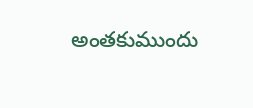అంతకుముందు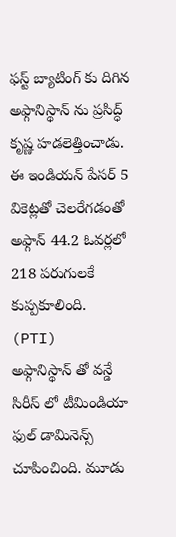ఫస్ట్ బ్యాటింగ్ కు దిగిన అఫ్గానిస్థాన్ ను ప్రసిద్ధ్ కృష్ణ హడలెత్తించాడు. ఈ ఇండియన్ పేసర్ 5 వికెట్లతో చెలరేగడంతో అఫ్గాన్ 44.2 ఓవర్లలో 218 పరుగులకే కుప్పకూలింది.
(PTI)
అఫ్గానిస్థాన్ తో వన్డే సిరీస్ లో టీమిండియా ఫుల్ డామినెన్స్ చూపించింది. మూడు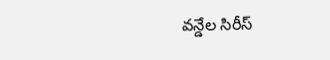వన్డేల సిరీస్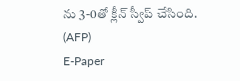ను 3-0తో క్లీన్ స్వీప్ చేసింది.
(AFP)
E-Paper